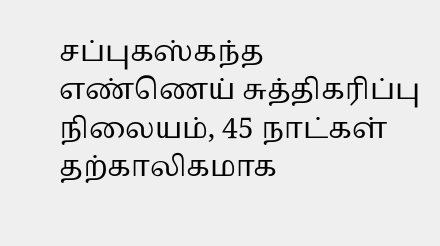சப்புகஸ்கந்த எண்ணெய் சுத்திகரிப்பு நிலையம், 45 நாட்கள் தற்காலிகமாக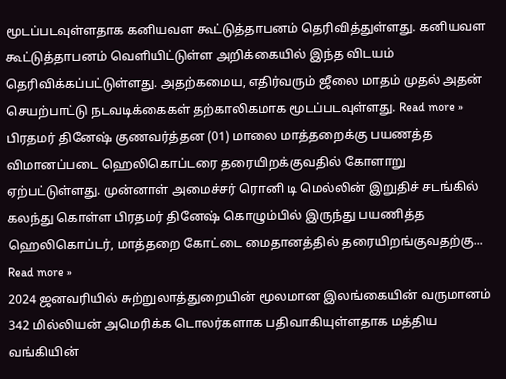மூடப்படவுள்ளதாக கனியவள கூட்டுத்தாபனம் தெரிவித்துள்ளது. கனியவள கூட்டுத்தாபனம் வெளியிட்டுள்ள அறிக்கையில் இந்த விடயம் தெரிவிக்கப்பட்டுள்ளது. அதற்கமைய, எதிர்வரும் ஜீலை மாதம் முதல் அதன் செயற்பாட்டு நடவடிக்கைகள் தற்காலிகமாக மூடப்படவுள்ளது. Read more »
பிரதமர் தினேஷ் குணவர்த்தன (01) மாலை மாத்தறைக்கு பயணத்த விமானப்படை ஹெலிகொப்டரை தரையிறக்குவதில் கோளாறு ஏற்பட்டுள்ளது. முன்னாள் அமைச்சர் ரொனி டி மெல்லின் இறுதிச் சடங்கில் கலந்து கொள்ள பிரதமர் தினேஷ் கொழும்பில் இருந்து பயணித்த ஹெலிகொப்டர், மாத்தறை கோட்டை மைதானத்தில் தரையிறங்குவதற்கு... Read more »
2024 ஜனவரியில் சுற்றுலாத்துறையின் மூலமான இலங்கையின் வருமானம் 342 மில்லியன் அமெரிக்க டொலர்களாக பதிவாகியுள்ளதாக மத்திய வங்கியின்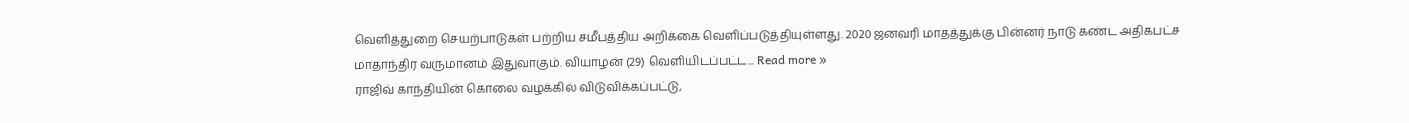வெளித்துறை செயற்பாடுகள் பற்றிய சமீபத்திய அறிக்கை வெளிப்படுத்தியுள்ளது. 2020 ஜனவரி மாதத்துக்கு பின்னர் நாடு கண்ட அதிகபட்ச மாதாந்திர வருமானம் இதுவாகும். வியாழன் (29) வெளியிடப்பட்ட... Read more »
ராஜிவ் காந்தியின் கொலை வழக்கில் விடுவிக்கப்பட்டு,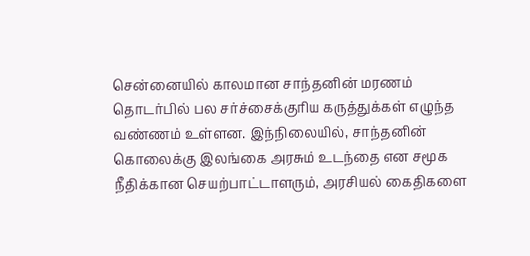சென்னையில் காலமான சாந்தனின் மரணம் தொடர்பில் பல சர்ச்சைக்குரிய கருத்துக்கள் எழுந்த வண்ணம் உள்ளன. இந்நிலையில், சாந்தனின் கொலைக்கு இலங்கை அரசும் உடந்தை என சமூக நீதிக்கான செயற்பாட்டாளரும், அரசியல் கைதிகளை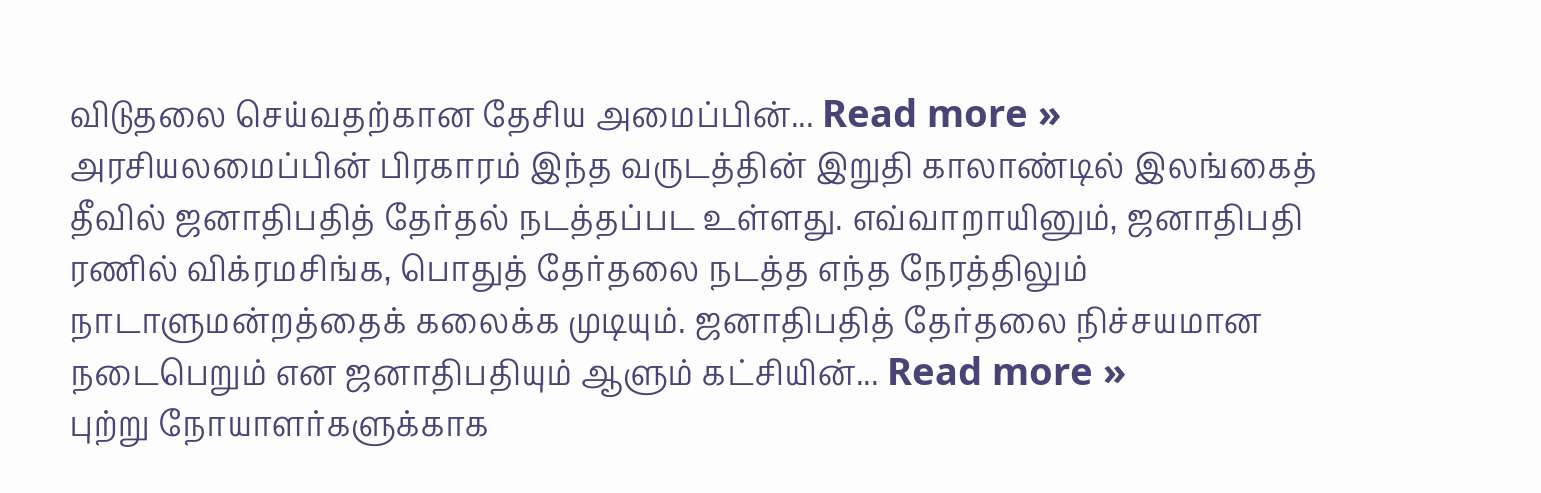விடுதலை செய்வதற்கான தேசிய அமைப்பின்... Read more »
அரசியலமைப்பின் பிரகாரம் இந்த வருடத்தின் இறுதி காலாண்டில் இலங்கைத் தீவில் ஜனாதிபதித் தேர்தல் நடத்தப்பட உள்ளது. எவ்வாறாயினும், ஜனாதிபதி ரணில் விக்ரமசிங்க, பொதுத் தேர்தலை நடத்த எந்த நேரத்திலும் நாடாளுமன்றத்தைக் கலைக்க முடியும். ஜனாதிபதித் தேர்தலை நிச்சயமான நடைபெறும் என ஜனாதிபதியும் ஆளும் கட்சியின்... Read more »
புற்று நோயாளர்களுக்காக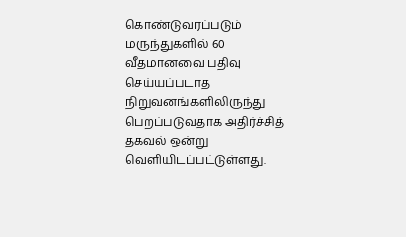கொண்டுவரப்படும் மருந்துகளில் 60 வீதமானவை பதிவு செய்யப்படாத நிறுவனங்களிலிருந்து பெறப்படுவதாக அதிர்ச்சித் தகவல் ஒன்று வெளியிடப்பட்டுள்ளது.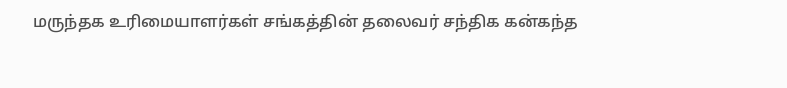மருந்தக உரிமையாளர்கள் சங்கத்தின் தலைவர் சந்திக கன்கந்த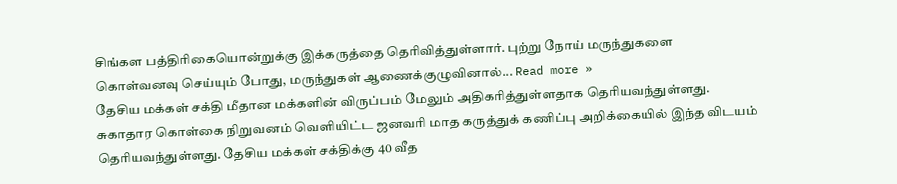சிங்கள பத்திரிகையொன்றுக்கு இக்கருத்தை தெரிவித்துள்ளார். புற்று நோய் மருந்துகளை கொள்வனவு செய்யும் போது, மருந்துகள் ஆணைக்குழுவினால்... Read more »
தேசிய மக்கள் சக்தி மீதான மக்களின் விருப்பம் மேலும் அதிகரித்துள்ளதாக தெரியவந்துள்ளது. சுகாதார கொள்கை நிறுவனம் வெளியிட்ட ஜனவரி மாத கருத்துக் கணிப்பு அறிக்கையில் இந்த விடயம் தெரியவந்துள்ளது. தேசிய மக்கள் சக்திக்கு 40 வீத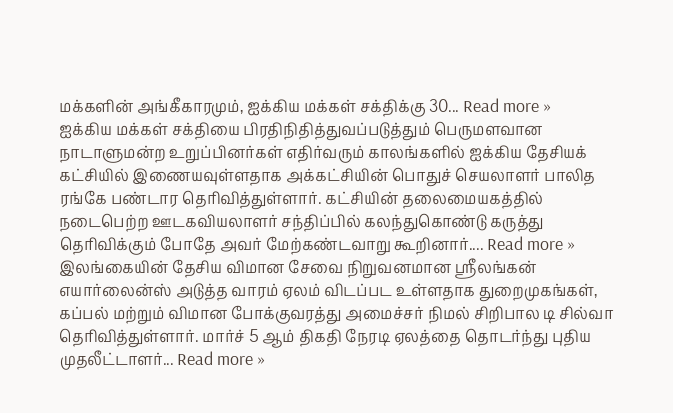மக்களின் அங்கீகாரமும், ஐக்கிய மக்கள் சக்திக்கு 30... Read more »
ஐக்கிய மக்கள் சக்தியை பிரதிநிதித்துவப்படுத்தும் பெருமளவான நாடாளுமன்ற உறுப்பினர்கள் எதிர்வரும் காலங்களில் ஐக்கிய தேசியக் கட்சியில் இணையவுள்ளதாக அக்கட்சியின் பொதுச் செயலாளர் பாலித ரங்கே பண்டார தெரிவித்துள்ளார். கட்சியின் தலைமையகத்தில் நடைபெற்ற ஊடகவியலாளர் சந்திப்பில் கலந்துகொண்டு கருத்து தெரிவிக்கும் போதே அவர் மேற்கண்டவாறு கூறினார்.... Read more »
இலங்கையின் தேசிய விமான சேவை நிறுவனமான ஸ்ரீலங்கன் எயார்லைன்ஸ் அடுத்த வாரம் ஏலம் விடப்பட உள்ளதாக துறைமுகங்கள், கப்பல் மற்றும் விமான போக்குவரத்து அமைச்சர் நிமல் சிறிபால டி சில்வா தெரிவித்துள்ளார். மார்ச் 5 ஆம் திகதி நேரடி ஏலத்தை தொடர்ந்து புதிய முதலீட்டாளர்... Read more »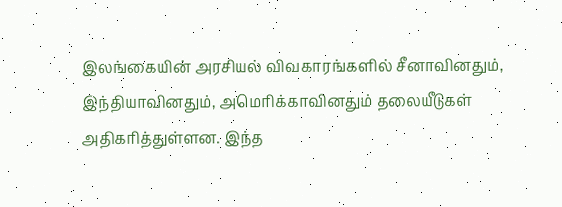இலங்கையின் அரசியல் விவகாரங்களில் சீனாவினதும், இந்தியாவினதும், அமெரிக்காவினதும் தலையீடுகள் அதிகரித்துள்ளன. இந்த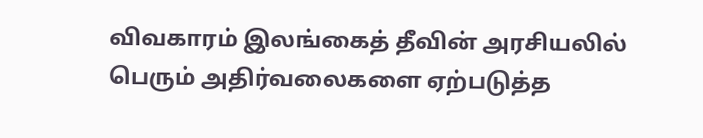விவகாரம் இலங்கைத் தீவின் அரசியலில் பெரும் அதிர்வலைகளை ஏற்படுத்த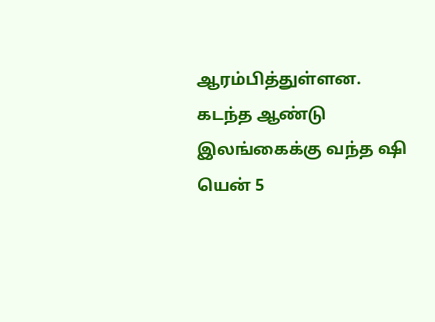ஆரம்பித்துள்ளன. கடந்த ஆண்டு இலங்கைக்கு வந்த ஷி யென் 5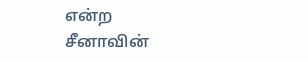என்ற சீனாவின்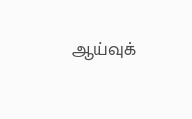ஆய்வுக்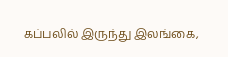கப்பலில் இருந்து இலங்கை,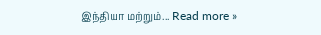இந்தியா மற்றும்... Read more »